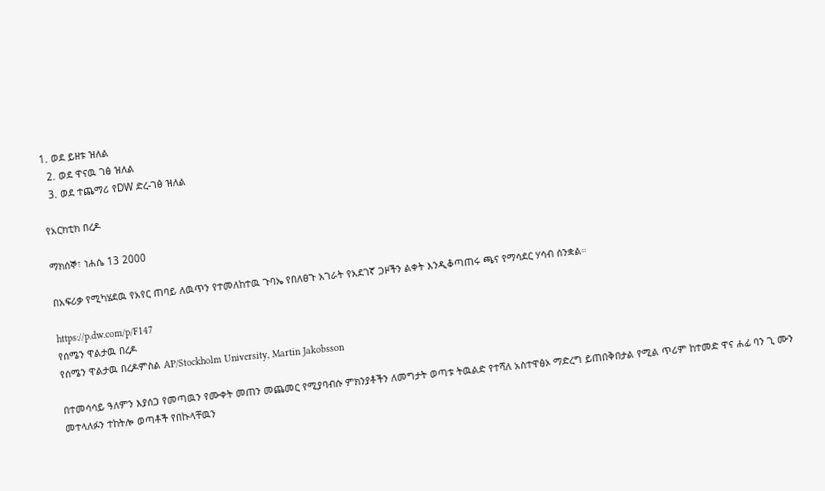1. ወደ ይዘቱ ዝለል
  2. ወደ ዋናዉ ገፅ ዝለል
  3. ወደ ተጨማሪ የDW ድረ-ገፅ ዝለል

የአርክቲክ በረዶ

ማክሰኞ፣ ነሐሴ 13 2000

በአፍሪቃ የሚካሄደዉ የአየር ጠባይ ለዉጥን የተመለከተዉ ጉባኤ የበለፀጉ አገራት የአደገኛ ጋዞችን ልቀት እንዲቆጣጠሩ ጫና የማሳደር ሃሳብ ሰንቋል።

https://p.dw.com/p/F147
የሰሜን ዋልታዉ በረዶ
የሰሜን ዋልታዉ በረዶምስል AP/Stockholm University, Martin Jakobsson

በተመሳሳይ ዓለምን እያሰጋ የመጣዉን የሙቀት መጠን መጨመር የሚያባብሱ ምክንያቶችን ለመግታት ወጣቱ ትዉልድ የተሻለ አስተዋፅኦ ማድረግ ይጠበቅበታል የሚል ጥሪም ከተመድ ዋና ሐፊ ባን ጊ ሙን መተላለፉን ተከትሎ ወጣቶች የበኩላቸዉን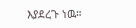እያደረጉ ነዉ።